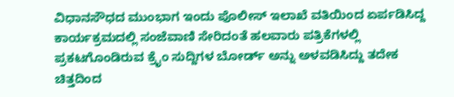ವಿಧಾನಸೌಧದ ಮುಂಭಾಗ ಇಂದು ಪೊಲೀಸ್ ಇಲಾಖೆ ವತಿಯಿಂದ ಏರ್ಪಡಿಸಿದ್ದ ಕಾರ್ಯಕ್ರಮದಲ್ಲಿ ಸಂಜೆವಾಣಿ ಸೇರಿದಂತೆ ಹಲವಾರು ಪತ್ರಿಕೆಗಳಲ್ಲಿ ಪ್ರಕಟಗೊಂಡಿರುವ ಕ್ರೈಂ ಸುದ್ದಿಗಳ ಬೋರ್ಡ್ ಅನ್ನು ಅಳವಡಿಸಿದ್ದು ತದೇಕ ಚಿತ್ತದಿಂದ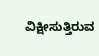ವಿಕ್ಷೀಸುತ್ತಿರುವ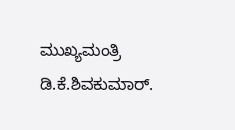ಮುಖ್ಯಮಂತ್ರಿ ಡಿ.ಕೆ.ಶಿವಕುಮಾರ್.